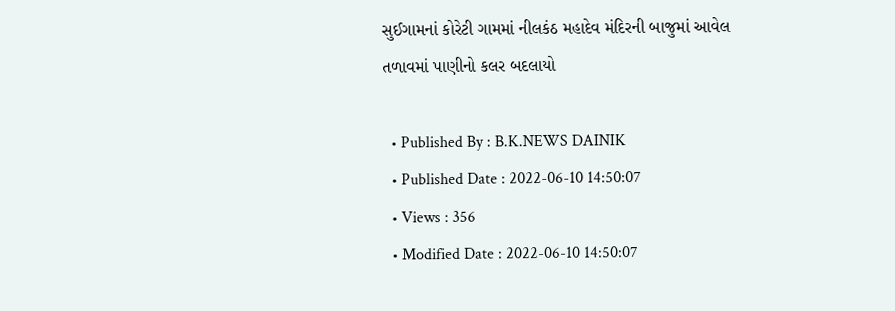સુઈગામનાં કોરેટી ગામમાં નીલકંઠ મહાદેવ મંદિરની બાજુમાં આવેલ તળાવમાં પાણીનો કલર બદલાયો

  • Published By : B.K.NEWS DAINIK
  • Published Date : 2022-06-10 14:50:07
  • Views : 356
  • Modified Date : 2022-06-10 14:50:07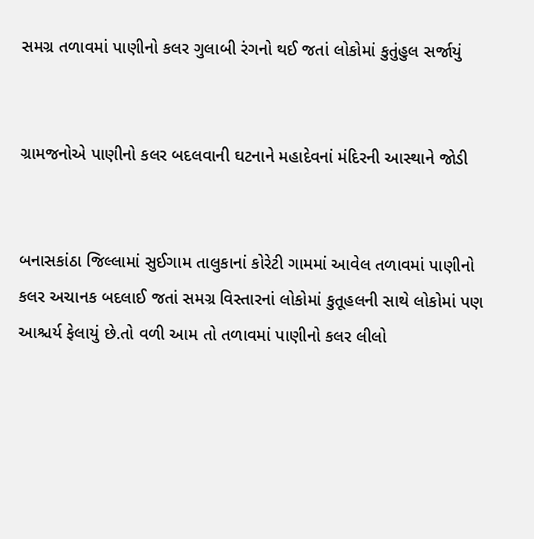સમગ્ર તળાવમાં પાણીનો કલર ગુલાબી રંગનો થઈ જતાં લોકોમાં કુતુંહુલ સર્જાયું


ગ્રામજનોએ પાણીનો કલર બદલવાની ઘટનાને મહાદેવનાં મંદિરની આસ્થાને જોડી


બનાસકાંઠા જિલ્લામાં સુઈગામ તાલુકાનાં કોરેટી ગામમાં આવેલ તળાવમાં પાણીનો કલર અચાનક બદલાઈ જતાં સમગ્ર વિસ્તારનાં લોકોમાં કુતૂહલની સાથે લોકોમાં પણ આશ્ચર્ય ફેલાયું છે.તો વળી આમ તો તળાવમાં પાણીનો કલર લીલો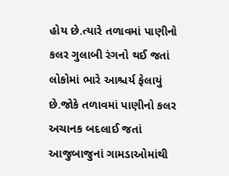હોય છે.ત્યારે તળાવમાં પાણીનો કલર ગુલાબી રંગનો થઈ જતાં લોકોમાં ભારે આશ્ચર્ય ફેલાયું છે.જોકે તળાવમાં પાણીનો કલર અચાનક બદલાઈ જતાં આજુબાજુનાં ગામડાઓમાંથી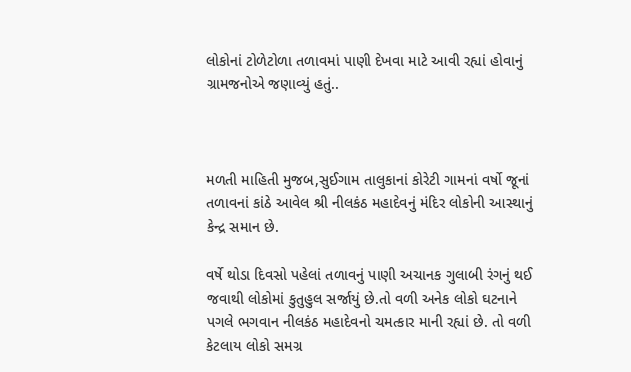લોકોનાં ટોળેટોળા તળાવમાં પાણી દેખવા માટે આવી રહ્યાં હોવાનું ગ્રામજનોએ જણાવ્યું હતું..



મળતી માહિતી મુજબ,સુઈગામ તાલુકાનાં કોરેટી ગામનાં વર્ષો જૂનાં તળાવનાં કાંઠે આવેલ શ્રી નીલકંઠ મહાદેવનું મંદિર લોકોની આસ્થાનું કેન્દ્ર સમાન છે.

વર્ષે થોડા દિવસો પહેલાં તળાવનું પાણી અચાનક ગુલાબી રંગનું થઈ જવાથી લોકોમાં કુતુહુલ સર્જાયું છે.તો વળી અનેક લોકો ઘટનાને પગલે ભગવાન નીલકંઠ મહાદેવનો ચમત્કાર માની રહ્યાં છે. તો વળી કેટલાય લોકો સમગ્ર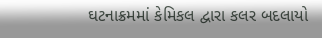ઘટનાક્રમમાં કેમિકલ દ્વારા કલર બદલાયો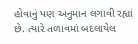હોવાનું પણ અનુમાન લગાવી રહ્યાં છે. ત્યારે તળાવમાં બદલાયેલ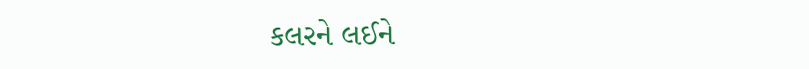કલરને લઈને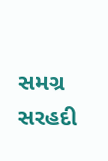સમગ્ર સરહદી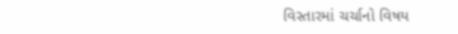વિસ્તારમાં ચર્ચાનો વિષય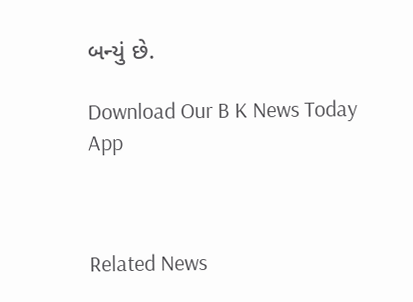બન્યું છે.

Download Our B K News Today App



Related News